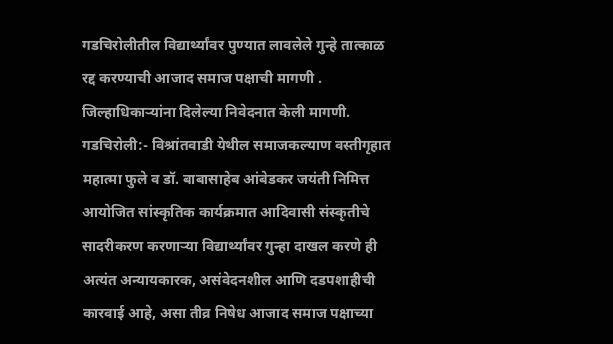गडचिरोलीतील विद्यार्थ्यांवर पुण्यात लावलेले गुन्हे तात्काळ रद्द करण्याची आजाद समाज पक्षाची मागणी .
जिल्हाधिकाऱ्यांना दिलेल्या निवेदनात केली मागणी.
गडचिरोली:- विश्रांतवाडी येथील समाजकल्याण वस्तीगृहात महात्मा फुले व डॉ. बाबासाहेब आंबेडकर जयंती निमित्त आयोजित सांस्कृतिक कार्यक्रमात आदिवासी संस्कृतीचे सादरीकरण करणाऱ्या विद्यार्थ्यांवर गुन्हा दाखल करणे ही अत्यंत अन्यायकारक, असंवेदनशील आणि दडपशाहीची कारवाई आहे, असा तीव्र निषेध आजाद समाज पक्षाच्या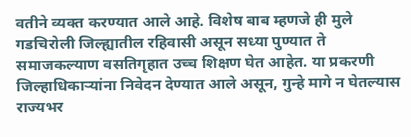वतीने व्यक्त करण्यात आले आहे. विशेष बाब म्हणजे ही मुले गडचिरोली जिल्ह्यातील रहिवासी असून सध्या पुण्यात ते समाजकल्याण वसतिगृहात उच्च शिक्षण घेत आहेत. या प्रकरणी जिल्हाधिकाऱ्यांना निवेदन देण्यात आले असून, गुन्हे मागे न घेतल्यास राज्यभर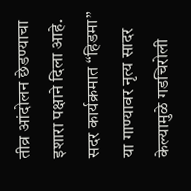तीव्र आंदोलन छेडण्याचा इशारा पक्षाने दिला आहे.
सदर कार्यक्रमात “हिडमा” या गाण्यावर नृत्य सादर केल्यामुळे गडचिरोली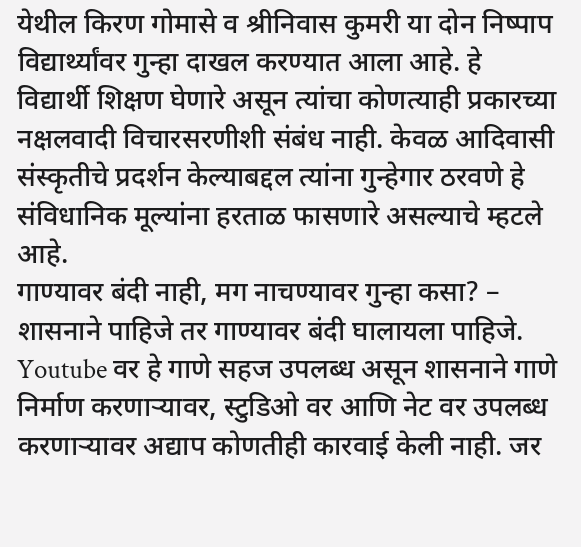येथील किरण गोमासे व श्रीनिवास कुमरी या दोन निष्पाप विद्यार्थ्यांवर गुन्हा दाखल करण्यात आला आहे. हे विद्यार्थी शिक्षण घेणारे असून त्यांचा कोणत्याही प्रकारच्या नक्षलवादी विचारसरणीशी संबंध नाही. केवळ आदिवासी संस्कृतीचे प्रदर्शन केल्याबद्दल त्यांना गुन्हेगार ठरवणे हे संविधानिक मूल्यांना हरताळ फासणारे असल्याचे म्हटले आहे.
गाण्यावर बंदी नाही, मग नाचण्यावर गुन्हा कसा? –
शासनाने पाहिजे तर गाण्यावर बंदी घालायला पाहिजे. Youtube वर हे गाणे सहज उपलब्ध असून शासनाने गाणे निर्माण करणाऱ्यावर, स्टुडिओ वर आणि नेट वर उपलब्ध करणाऱ्यावर अद्याप कोणतीही कारवाई केली नाही. जर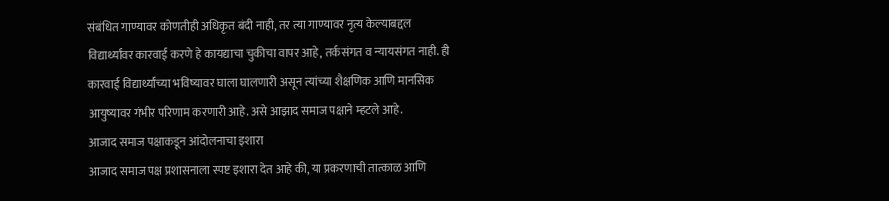संबंधित गाण्यावर कोणतीही अधिकृत बंदी नाही, तर त्या गाण्यावर नृत्य केल्याबद्दल विद्यार्थ्यांवर कारवाई करणे हे कायद्याचा चुकीचा वापर आहे, तर्कसंगत व न्यायसंगत नाही. ही कारवाई विद्यार्थ्यांच्या भविष्यावर घाला घालणारी असून त्यांच्या शैक्षणिक आणि मानसिक आयुष्यावर गंभीर परिणाम करणारी आहे. असे आझाद समाज पक्षाने म्हटले आहे.
आजाद समाज पक्षाकडून आंदोलनाचा इशारा
आजाद समाज पक्ष प्रशासनाला स्पष्ट इशारा देत आहे की, या प्रकरणाची तात्काळ आणि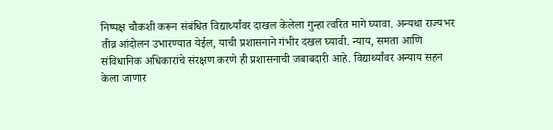निष्पक्ष चौकशी करून संबंधित विद्यार्थ्यांवर दाखल केलेला गुन्हा त्वरित मागे घ्यावा. अन्यथा राज्यभर तीव्र आंदोलन उभारण्यात येईल, याची प्रशासनाने गंभीर दखल घ्यावी. न्याय, समता आणि संविधानिक अधिकारांचे संरक्षण करणे ही प्रशासनाची जबाबदारी आहे. विद्यार्थ्यांवर अन्याय सहन केला जाणार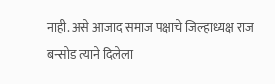नाही. असे आजाद समाज पक्षाचे जिल्हाध्यक्ष राज बन्सोड त्याने दिलेला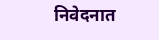निवेदनात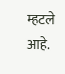म्हटले आहे.